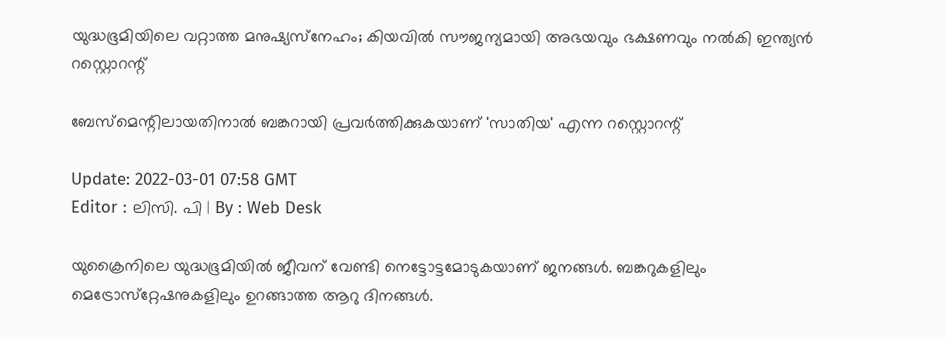യുദ്ധഭൂമിയിലെ വറ്റാത്ത മനുഷ്യസ്‌നേഹം; കിയവിൽ സൗജന്യമായി അഭയവും ഭക്ഷണവും നൽകി ഇന്ത്യൻ റസ്റ്റൊറന്റ്‌

ബേസ്‌മെന്റിലായതിനാൽ ബങ്കറായി പ്രവർത്തിക്കുകയാണ് 'സാതിയ' എന്ന റസ്റ്റൊറന്റ്‌

Update: 2022-03-01 07:58 GMT
Editor : ലിസി. പി | By : Web Desk

യുക്രൈനിലെ യുദ്ധഭൂമിയിൽ ജീവന് വേണ്ടി നെട്ടോട്ടമോടുകയാണ് ജനങ്ങൾ. ബങ്കറുകളിലും മെട്രോസ്‌റ്റേഷനുകളിലും ഉറങ്ങാത്ത ആറു ദിനങ്ങൾ.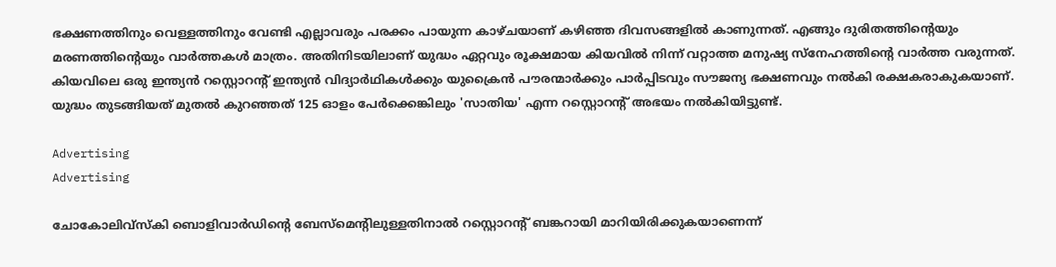ഭക്ഷണത്തിനും വെള്ളത്തിനും വേണ്ടി എല്ലാവരും പരക്കം പായുന്ന കാഴ്ചയാണ് കഴിഞ്ഞ ദിവസങ്ങളിൽ കാണുന്നത്. എങ്ങും ദുരിതത്തിന്റെയും മരണത്തിന്റെയും വാർത്തകൾ മാത്രം. അതിനിടയിലാണ് യുദ്ധം ഏറ്റവും രൂക്ഷമായ കിയവിൽ നിന്ന് വറ്റാത്ത മനുഷ്യ സ്‌നേഹത്തിന്റെ വാർത്ത വരുന്നത്. കിയവിലെ ഒരു ഇന്ത്യൻ റസ്റ്റൊറന്റ്‌ ഇന്ത്യൻ വിദ്യാർഥികൾക്കും യുക്രൈൻ പൗരന്മാർക്കും പാർപ്പിടവും സൗജന്യ ഭക്ഷണവും നൽകി രക്ഷകരാകുകയാണ്. യുദ്ധം തുടങ്ങിയത് മുതൽ കുറഞ്ഞത് 125 ഓളം പേർക്കെങ്കിലും 'സാതിയ' എന്ന റസ്റ്റൊറന്റ്‌ അഭയം നൽകിയിട്ടുണ്ട്.

Advertising
Advertising

ചോകോലിവ്സ്‌കി ബൊളിവാർഡിന്റെ ബേസ്മെന്റിലുള്ളതിനാൽ റസ്റ്റൊറന്റ്‌ ബങ്കറായി മാറിയിരിക്കുകയാണെന്ന്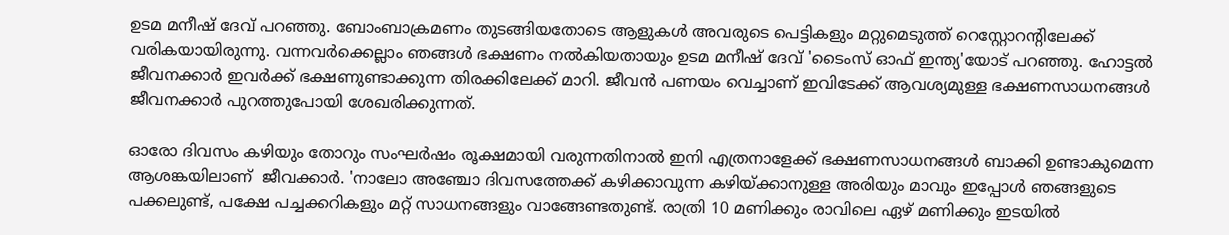ഉടമ മനീഷ് ദേവ് പറഞ്ഞു. ബോംബാക്രമണം തുടങ്ങിയതോടെ ആളുകൾ അവരുടെ പെട്ടികളും മറ്റുമെടുത്ത് റെസ്റ്റോറന്റിലേക്ക് വരികയായിരുന്നു. വന്നവർക്കെല്ലാം ഞങ്ങൾ ഭക്ഷണം നൽകിയതായും ഉടമ മനീഷ് ദേവ് 'ടൈംസ് ഓഫ് ഇന്ത്യ'യോട് പറഞ്ഞു. ഹോട്ടൽ ജീവനക്കാർ ഇവർക്ക് ഭക്ഷണുണ്ടാക്കുന്ന തിരക്കിലേക്ക് മാറി. ജീവൻ പണയം വെച്ചാണ് ഇവിടേക്ക് ആവശ്യമുള്ള ഭക്ഷണസാധനങ്ങൾ  ജീവനക്കാർ പുറത്തുപോയി ശേഖരിക്കുന്നത്.

ഓരോ ദിവസം കഴിയും തോറും സംഘർഷം രൂക്ഷമായി വരുന്നതിനാൽ ഇനി എത്രനാളേക്ക് ഭക്ഷണസാധനങ്ങൾ ബാക്കി ഉണ്ടാകുമെന്ന ആശങ്കയിലാണ്  ജീവക്കാർ. 'നാലോ അഞ്ചോ ദിവസത്തേക്ക് കഴിക്കാവുന്ന കഴിയ്ക്കാനുള്ള അരിയും മാവും ഇപ്പോൾ ഞങ്ങളുടെ പക്കലുണ്ട്, പക്ഷേ പച്ചക്കറികളും മറ്റ് സാധനങ്ങളും വാങ്ങേണ്ടതുണ്ട്. രാത്രി 10 മണിക്കും രാവിലെ ഏഴ് മണിക്കും ഇടയിൽ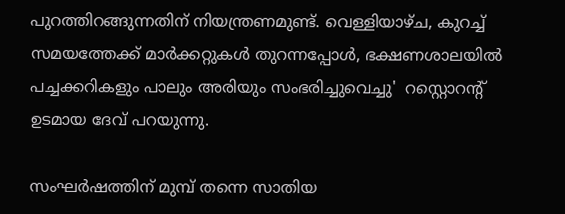പുറത്തിറങ്ങുന്നതിന് നിയന്ത്രണമുണ്ട്. വെള്ളിയാഴ്ച, കുറച്ച് സമയത്തേക്ക് മാർക്കറ്റുകൾ തുറന്നപ്പോൾ, ഭക്ഷണശാലയിൽ പച്ചക്കറികളും പാലും അരിയും സംഭരിച്ചുവെച്ചു'  റസ്റ്റൊറന്റ്‌ ഉടമായ ദേവ് പറയുന്നു.

സംഘർഷത്തിന് മുമ്പ് തന്നെ സാതിയ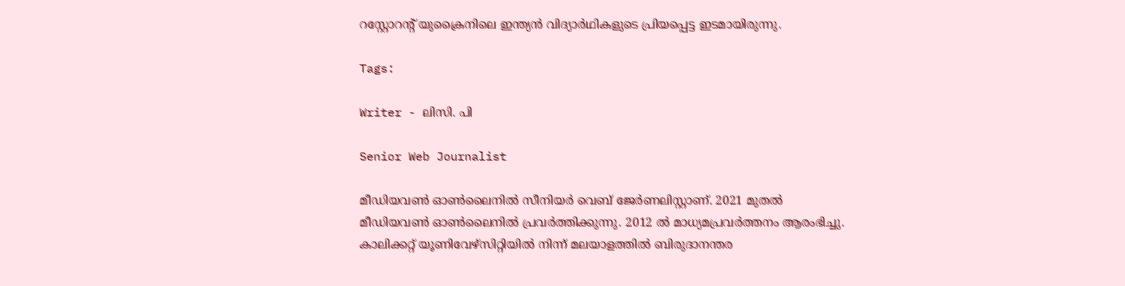റസ്റ്റോറന്റ് യുക്രൈനിലെ ഇന്ത്യൻ വിദ്യാർഥികളുടെ പ്രിയപ്പെട്ട ഇടമായിരുന്നു.

Tags:

Writer - ലിസി. പി

Senior Web Journalist

മീഡിയവൺ ഓൺലൈനിൽ സീനിയർ വെബ് ജേർണലിസ്റ്റാണ്. 2021 മുതൽ മീഡിയവൺ ഓൺലൈനിൽ പ്രവർത്തിക്കുന്നു. 2012 ല്‍ മാധ്യമപ്രവര്‍ത്തനം ആരംഭിച്ചു. കാലിക്കറ്റ് യൂണിവേഴ്‌സിറ്റിയിൽ നിന്ന് മലയാളത്തിൽ ബിരുദാനന്തര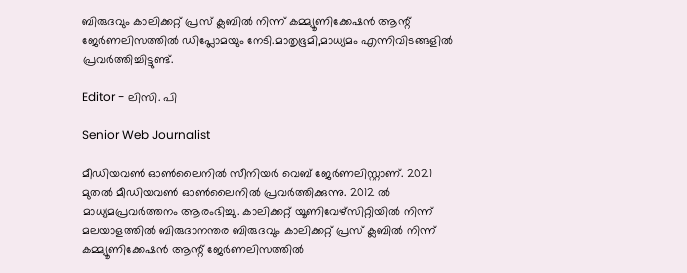ബിരുദവും കാലിക്കറ്റ് പ്രസ് ക്ലബിൽ നിന്ന് കമ്മ്യൂണിക്കേഷൻ ആന്റ് ജേർണലിസത്തിൽ ഡിപ്ലോമയും നേടി.മാതൃഭൂമി,മാധ്യമം എന്നിവിടങ്ങളിൽ പ്രവർത്തിച്ചിട്ടുണ്ട്.

Editor - ലിസി. പി

Senior Web Journalist

മീഡിയവൺ ഓൺലൈനിൽ സീനിയർ വെബ് ജേർണലിസ്റ്റാണ്. 2021 മുതൽ മീഡിയവൺ ഓൺലൈനിൽ പ്രവർത്തിക്കുന്നു. 2012 ല്‍ മാധ്യമപ്രവര്‍ത്തനം ആരംഭിച്ചു. കാലിക്കറ്റ് യൂണിവേഴ്‌സിറ്റിയിൽ നിന്ന് മലയാളത്തിൽ ബിരുദാനന്തര ബിരുദവും കാലിക്കറ്റ് പ്രസ് ക്ലബിൽ നിന്ന് കമ്മ്യൂണിക്കേഷൻ ആന്റ് ജേർണലിസത്തിൽ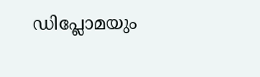ഡിപ്ലോമയും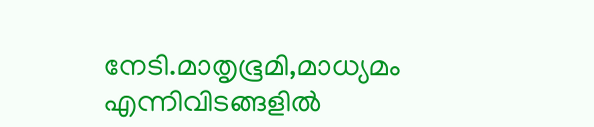നേടി.മാതൃഭൂമി,മാധ്യമം എന്നിവിടങ്ങളിൽ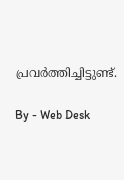പ്രവർത്തിച്ചിട്ടുണ്ട്.

By - Web Desk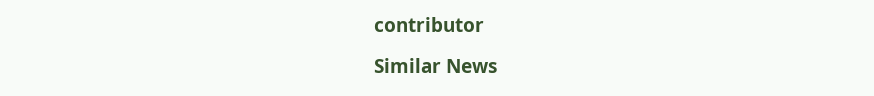contributor

Similar News